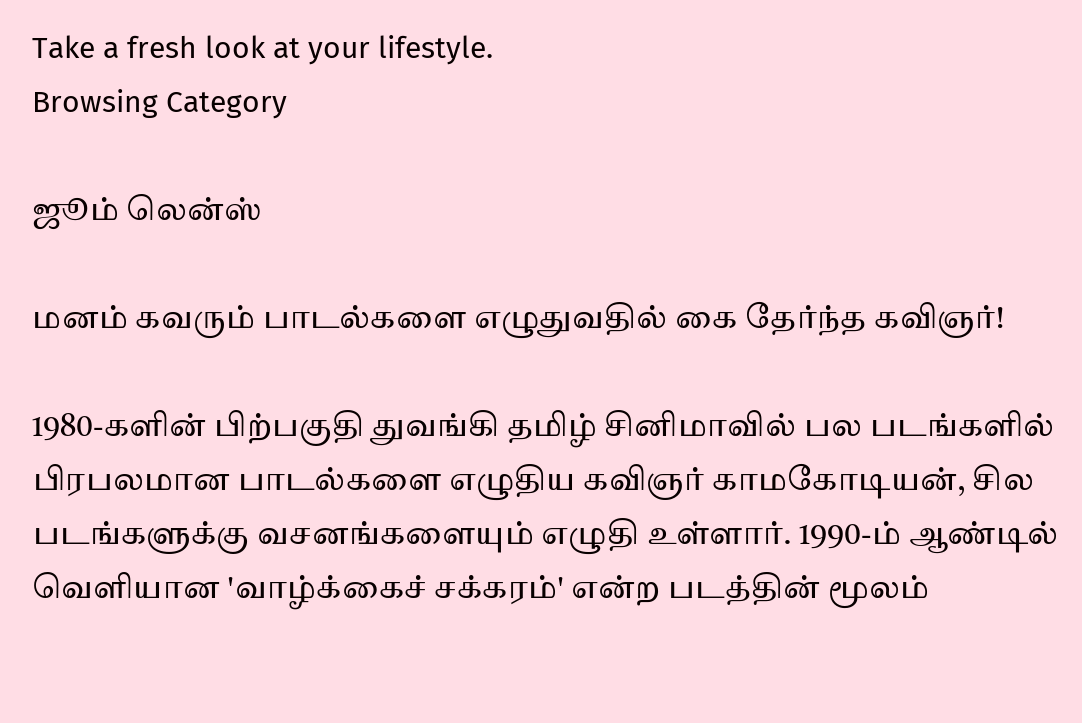Take a fresh look at your lifestyle.
Browsing Category

ஜூம் லென்ஸ்

மனம் கவரும் பாடல்களை எழுதுவதில் கை தேர்ந்த கவிஞர்!

1980-களின் பிற்பகுதி துவங்கி தமிழ் சினிமாவில் பல படங்களில் பிரபலமான பாடல்களை எழுதிய கவிஞர் காமகோடியன், சில படங்களுக்கு வசனங்களையும் எழுதி உள்ளார். 1990-ம் ஆண்டில் வெளியான 'வாழ்க்கைச் சக்கரம்' என்ற படத்தின் மூலம்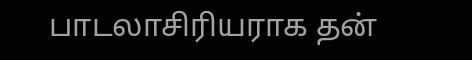பாடலாசிரியராக தன்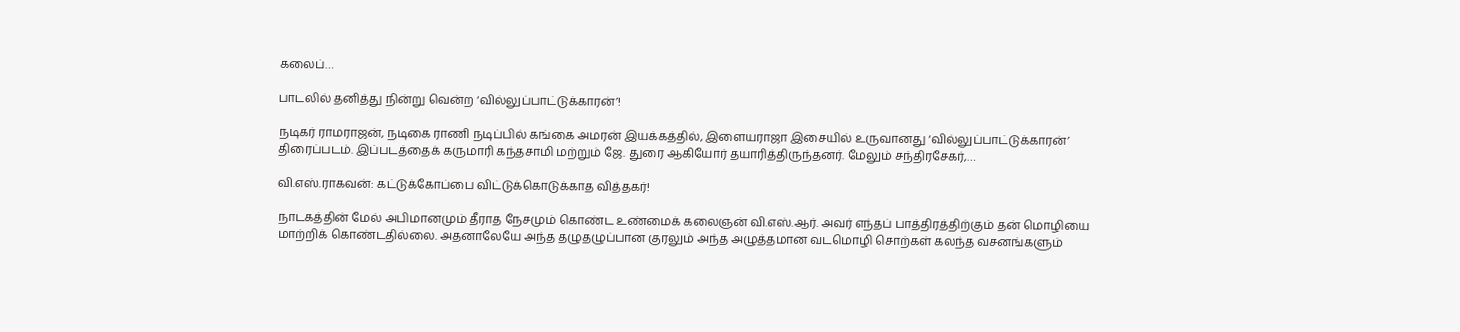கலைப்…

பாடலில் தனித்து நின்று வென்ற ‘வில்லுப்பாட்டுக்காரன்’!

நடிகர் ராமராஜன், நடிகை ராணி நடிப்பில் கங்கை அமரன் இயக்கத்தில், இளையராஜா இசையில் உருவானது ‘வில்லுப்பாட்டுக்காரன்’ திரைப்படம். இப்படத்தைக் கருமாரி கந்தசாமி மற்றும் ஜே. துரை ஆகியோர் தயாரித்திருந்தனர். மேலும் சந்திரசேகர்,…

வி.எஸ்.ராகவன்: கட்டுக்கோப்பை விட்டுக்கொடுக்காத வித்தகர்!

நாடகத்தின் மேல் அபிமானமும் தீராத நேசமும் கொண்ட உண்மைக் கலைஞன் வி.எஸ்.ஆர். அவர் எந்தப் பாத்திரத்திற்கும் தன் மொழியை மாற்றிக் கொண்டதில்லை. அதனாலேயே அந்த தழுதழுப்பான குரலும் அந்த அழுத்தமான வடமொழி சொற்கள் கலந்த வசனங்களும்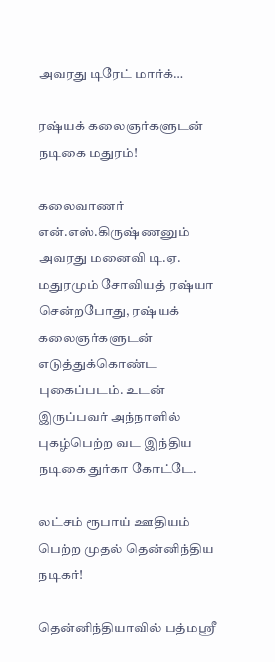அவரது டிரேட் மார்க்…

ரஷ்யக் கலைஞர்களுடன் நடிகை மதுரம்!

கலைவாணர் என்.எஸ்.கிருஷ்ணனும் அவரது மனைவி டி.ஏ. மதுரமும் சோவியத் ரஷ்யா சென்றபோது, ரஷ்யக் கலைஞர்களுடன் எடுத்துக்கொண்ட புகைப்படம். உடன் இருப்பவர் அந்நாளில் புகழ்பெற்ற வட இந்திய நடிகை துர்கா கோட்டே.

லட்சம் ரூபாய் ஊதியம் பெற்ற முதல் தென்னிந்திய நடிகர்!

தென்னிந்தியாவில் பத்மஸ்ரீ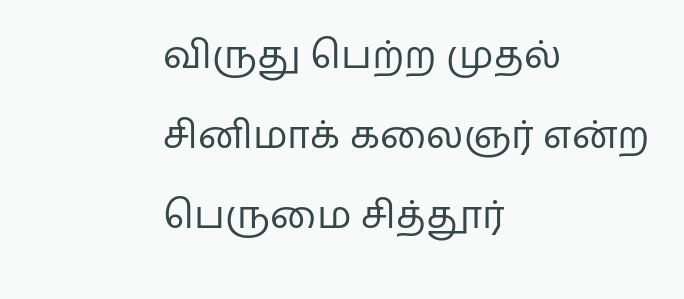விருது பெற்ற முதல் சினிமாக் கலைஞர் என்ற பெருமை சித்தூர்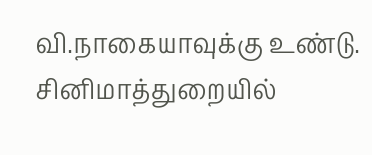வி.நாகையாவுக்கு உண்டு. சினிமாத்துறையில்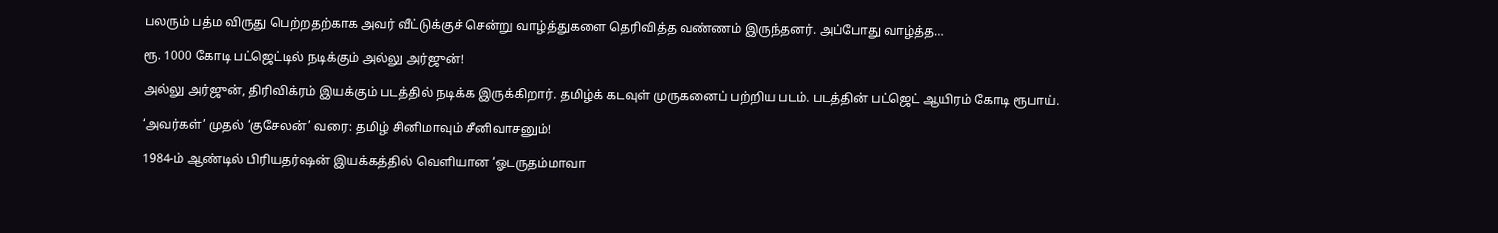பலரும் பத்ம விருது பெற்றதற்காக அவர் வீட்டுக்குச் சென்று வாழ்த்துகளை தெரிவித்த வண்ணம் இருந்தனர். அப்போது வாழ்த்த…

ரூ. 1000 கோடி பட்ஜெட்டில் நடிக்கும் அல்லு அர்ஜுன்!

அல்லு அர்ஜுன், திரிவிக்ரம் இயக்கும் படத்தில் நடிக்க இருக்கிறார். தமிழ்க் கடவுள் முருகனைப் பற்றிய படம். படத்தின் பட்ஜெட் ஆயிரம் கோடி ரூபாய்.

‘அவர்கள்’ முதல் ‘குசேலன்’ வரை: தமிழ் சினிமாவும் சீனிவாசனும்!

1984-ம் ஆண்டில் பிரியதர்ஷன் இயக்கத்தில் வெளியான ‘ஓடருதம்மாவா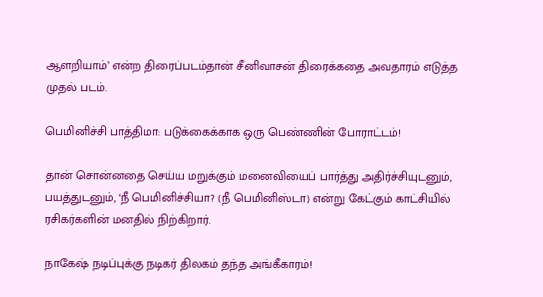ஆளறியாம்’ என்ற திரைப்படம்தான் சீனிவாசன் திரைக்கதை அவதாரம் எடுத்த முதல் படம்.

பெமினிச்சி பாத்திமா: படுக்கைக்காக ஒரு பெண்ணின் போராட்டம்!

தான் சொன்னதை செய்ய மறுக்கும் மனைவியைப் பார்த்து அதிர்ச்சியுடனும், பயத்துடனும், ‘நீ பெமினிச்சியா? (நீ பெமினிஸ்டா) என்று கேட்கும் காட்சியில் ரசிகர்களின் மனதில் நிற்கிறார்.

நாகேஷ் நடிப்புக்கு நடிகர் திலகம் தந்த அங்கீகாரம்!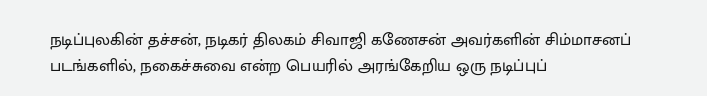நடிப்புலகின் தச்சன், நடிகர் திலகம் சிவாஜி கணேசன் அவர்களின் சிம்மாசனப் படங்களில், நகைச்சுவை என்ற பெயரில் அரங்கேறிய ஒரு நடிப்புப்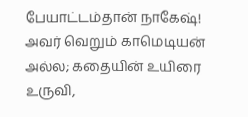பேயாட்டம்தான் நாகேஷ்! அவர் வெறும் காமெடியன் அல்ல; கதையின் உயிரை உருவி,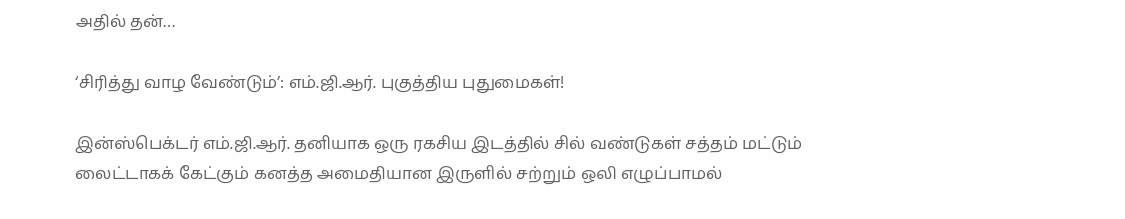அதில் தன்…

‘சிரித்து வாழ வேண்டும்’: எம்.ஜி.ஆர். புகுத்திய புதுமைகள்!

இன்ஸ்பெக்டர் எம்.ஜி.ஆர். தனியாக ஒரு ரகசிய இடத்தில் சில் வண்டுகள் சத்தம் மட்டும் லைட்டாகக் கேட்கும் கனத்த அமைதியான இருளில் சற்றும் ஒலி எழுப்பாமல்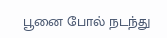பூனை போல் நடந்து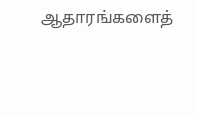ஆதாரங்களைத்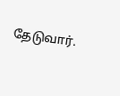தேடுவார்.